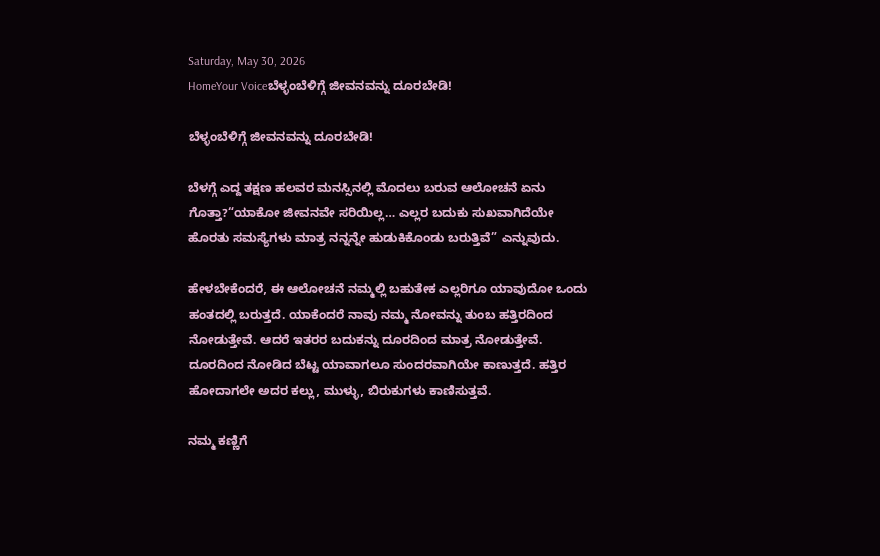Saturday, May 30, 2026
HomeYour Voiceಬೆಳ್ಳಂಬೆಳಿಗ್ಗೆ ಜೀವನವನ್ನು ದೂರಬೇಡಿ!

ಬೆಳ್ಳಂಬೆಳಿಗ್ಗೆ ಜೀವನವನ್ನು ದೂರಬೇಡಿ!

ಬೆಳಗ್ಗೆ ಎದ್ದ ತಕ್ಷಣ ಹಲವರ ಮನಸ್ಸಿನಲ್ಲಿ ಮೊದಲು ಬರುವ ಆಲೋಚನೆ ಏನು ಗೊತ್ತಾ?“ಯಾಕೋ ಜೀವನವೇ ಸರಿಯಿಲ್ಲ… ಎಲ್ಲರ ಬದುಕು ಸುಖವಾಗಿದೆಯೇ ಹೊರತು ಸಮಸ್ಯೆಗಳು ಮಾತ್ರ ನನ್ನನ್ನೇ ಹುಡುಕಿಕೊಂಡು ಬರುತ್ತಿವೆ” ಎನ್ನುವುದು.

ಹೇಳಬೇಕೆಂದರೆ, ಈ ಆಲೋಚನೆ ನಮ್ಮಲ್ಲಿ ಬಹುತೇಕ ಎಲ್ಲರಿಗೂ ಯಾವುದೋ ಒಂದು ಹಂತದಲ್ಲಿ ಬರುತ್ತದೆ. ಯಾಕೆಂದರೆ ನಾವು ನಮ್ಮ ನೋವನ್ನು ತುಂಬ ಹತ್ತಿರದಿಂದ ನೋಡುತ್ತೇವೆ. ಆದರೆ ಇತರರ ಬದುಕನ್ನು ದೂರದಿಂದ ಮಾತ್ರ ನೋಡುತ್ತೇವೆ. ದೂರದಿಂದ ನೋಡಿದ ಬೆಟ್ಟ ಯಾವಾಗಲೂ ಸುಂದರವಾಗಿಯೇ ಕಾಣುತ್ತದೆ. ಹತ್ತಿರ ಹೋದಾಗಲೇ ಅದರ ಕಲ್ಲು, ಮುಳ್ಳು, ಬಿರುಕುಗಳು ಕಾಣಿಸುತ್ತವೆ.

ನಮ್ಮ ಕಣ್ಣಿಗೆ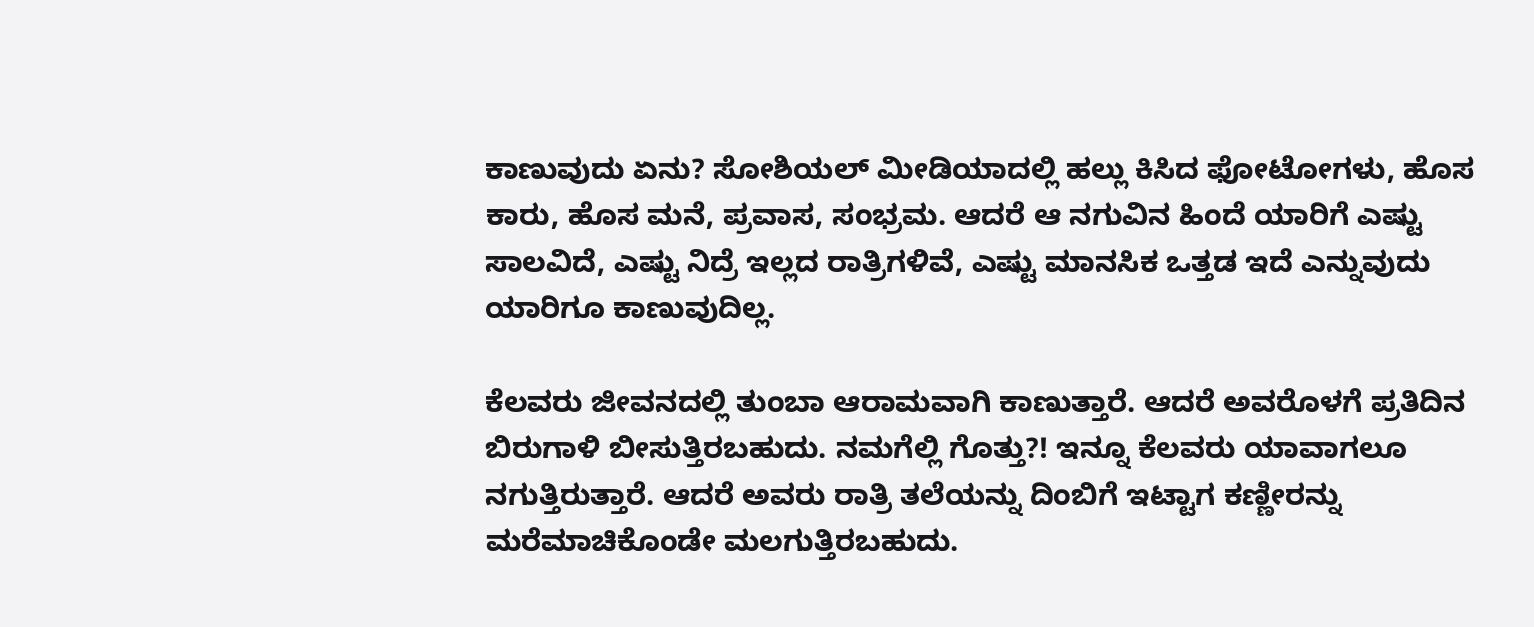ಕಾಣುವುದು ಏನು? ಸೋಶಿಯಲ್ ಮೀಡಿಯಾದಲ್ಲಿ ಹಲ್ಲು ಕಿಸಿದ ಫೋಟೋಗಳು, ಹೊಸ ಕಾರು, ಹೊಸ ಮನೆ, ಪ್ರವಾಸ, ಸಂಭ್ರಮ. ಆದರೆ ಆ ನಗುವಿನ ಹಿಂದೆ ಯಾರಿಗೆ ಎಷ್ಟು ಸಾಲವಿದೆ, ಎಷ್ಟು ನಿದ್ರೆ ಇಲ್ಲದ ರಾತ್ರಿಗಳಿವೆ, ಎಷ್ಟು ಮಾನಸಿಕ ಒತ್ತಡ ಇದೆ ಎನ್ನುವುದು ಯಾರಿಗೂ ಕಾಣುವುದಿಲ್ಲ.

ಕೆಲವರು ಜೀವನದಲ್ಲಿ ತುಂಬಾ ಆರಾಮವಾಗಿ ಕಾಣುತ್ತಾರೆ. ಆದರೆ ಅವರೊಳಗೆ ಪ್ರತಿದಿನ ಬಿರುಗಾಳಿ ಬೀಸುತ್ತಿರಬಹುದು. ನಮಗೆಲ್ಲಿ ಗೊತ್ತು?! ಇನ್ನೂ ಕೆಲವರು ಯಾವಾಗಲೂ ನಗುತ್ತಿರುತ್ತಾರೆ. ಆದರೆ ಅವರು ರಾತ್ರಿ ತಲೆಯನ್ನು ದಿಂಬಿಗೆ ಇಟ್ಟಾಗ ಕಣ್ಣೀರನ್ನು ಮರೆಮಾಚಿಕೊಂಡೇ ಮಲಗುತ್ತಿರಬಹುದು.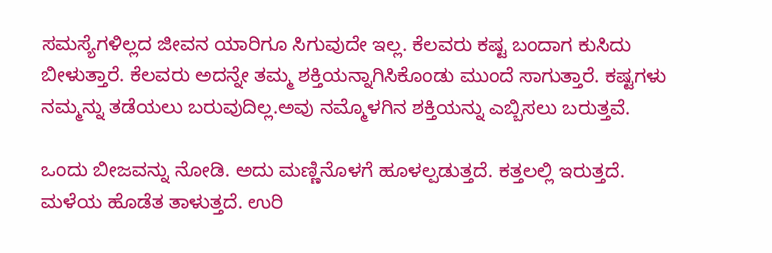ಸಮಸ್ಯೆಗಳಿಲ್ಲದ ಜೀವನ ಯಾರಿಗೂ ಸಿಗುವುದೇ ಇಲ್ಲ. ಕೆಲವರು ಕಷ್ಟ ಬಂದಾಗ ಕುಸಿದು ಬೀಳುತ್ತಾರೆ. ಕೆಲವರು ಅದನ್ನೇ ತಮ್ಮ ಶಕ್ತಿಯನ್ನಾಗಿಸಿಕೊಂಡು ಮುಂದೆ ಸಾಗುತ್ತಾರೆ. ಕಷ್ಟಗಳು ನಮ್ಮನ್ನು ತಡೆಯಲು ಬರುವುದಿಲ್ಲ.ಅವು ನಮ್ಮೊಳಗಿನ ಶಕ್ತಿಯನ್ನು ಎಬ್ಬಿಸಲು ಬರುತ್ತವೆ.

ಒಂದು ಬೀಜವನ್ನು ನೋಡಿ. ಅದು ಮಣ್ಣಿನೊಳಗೆ ಹೂಳಲ್ಪಡುತ್ತದೆ. ಕತ್ತಲಲ್ಲಿ ಇರುತ್ತದೆ. ಮಳೆಯ ಹೊಡೆತ ತಾಳುತ್ತದೆ. ಉರಿ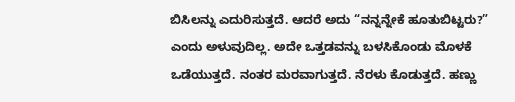ಬಿಸಿಲನ್ನು ಎದುರಿಸುತ್ತದೆ. ಆದರೆ ಅದು “ನನ್ನನ್ನೇಕೆ ಹೂತುಬಿಟ್ಟರು?” ಎಂದು ಅಳುವುದಿಲ್ಲ. ಅದೇ ಒತ್ತಡವನ್ನು ಬಳಸಿಕೊಂಡು ಮೊಳಕೆ ಒಡೆಯುತ್ತದೆ. ನಂತರ ಮರವಾಗುತ್ತದೆ. ನೆರಳು ಕೊಡುತ್ತದೆ. ಹಣ್ಣು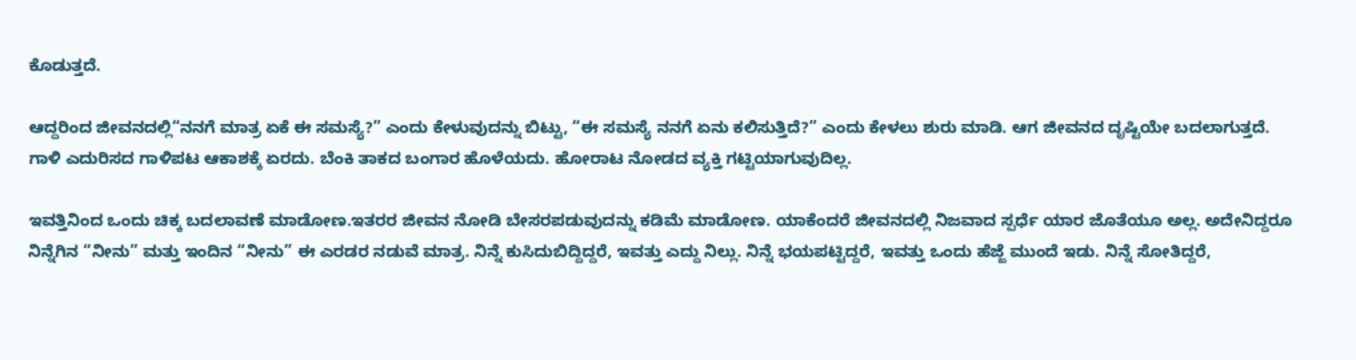ಕೊಡುತ್ತದೆ.

ಆದ್ದರಿಂದ ಜೀವನದಲ್ಲಿ“ನನಗೆ ಮಾತ್ರ ಏಕೆ ಈ ಸಮಸ್ಯೆ?” ಎಂದು ಕೇಳುವುದನ್ನು ಬಿಟ್ಟು, “ಈ ಸಮಸ್ಯೆ ನನಗೆ ಏನು ಕಲಿಸುತ್ತಿದೆ?” ಎಂದು ಕೇಳಲು ಶುರು ಮಾಡಿ. ಆಗ ಜೀವನದ ದೃಷ್ಟಿಯೇ ಬದಲಾಗುತ್ತದೆ. ಗಾಳಿ ಎದುರಿಸದ ಗಾಳಿಪಟ ಆಕಾಶಕ್ಕೆ ಏರದು. ಬೆಂಕಿ ತಾಕದ ಬಂಗಾರ ಹೊಳೆಯದು. ಹೋರಾಟ ನೋಡದ ವ್ಯಕ್ತಿ ಗಟ್ಟಿಯಾಗುವುದಿಲ್ಲ.

ಇವತ್ತಿನಿಂದ ಒಂದು ಚಿಕ್ಕ ಬದಲಾವಣೆ ಮಾಡೋಣ.ಇತರರ ಜೀವನ ನೋಡಿ ಬೇಸರಪಡುವುದನ್ನು ಕಡಿಮೆ ಮಾಡೋಣ. ಯಾಕೆಂದರೆ ಜೀವನದಲ್ಲಿ ನಿಜವಾದ ಸ್ಪರ್ಧೆ ಯಾರ ಜೊತೆಯೂ ಅಲ್ಲ. ಅದೇನಿದ್ದರೂ ನಿನ್ನೆಗಿನ “ನೀನು” ಮತ್ತು ಇಂದಿನ “ನೀನು” ಈ ಎರಡರ ನಡುವೆ ಮಾತ್ರ. ನಿನ್ನೆ ಕುಸಿದುಬಿದ್ದಿದ್ದರೆ, ಇವತ್ತು ಎದ್ದು ನಿಲ್ಲು. ನಿನ್ನೆ ಭಯಪಟ್ಟಿದ್ದರೆ, ಇವತ್ತು ಒಂದು ಹೆಜ್ಜೆ ಮುಂದೆ ಇಡು. ನಿನ್ನೆ ಸೋತಿದ್ದರೆ,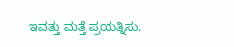ಇವತ್ತು ಮತ್ತೆ ಪ್ರಯತ್ನಿಸು.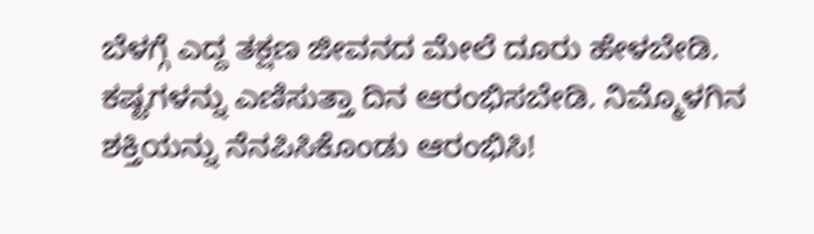ಬೆಳಗ್ಗೆ ಎದ್ದ ತಕ್ಷಣ ಜೀವನದ ಮೇಲೆ ದೂರು ಹೇಳಬೇಡಿ. ಕಷ್ಟಗಳನ್ನು ಎಣಿಸುತ್ತಾ ದಿನ ಆರಂಭಿಸಬೇಡಿ. ನಿಮ್ಮೊಳಗಿನ ಶಕ್ತಿಯನ್ನು ನೆನಪಿಸಿಕೊಂಡು ಆರಂಭಿಸಿ!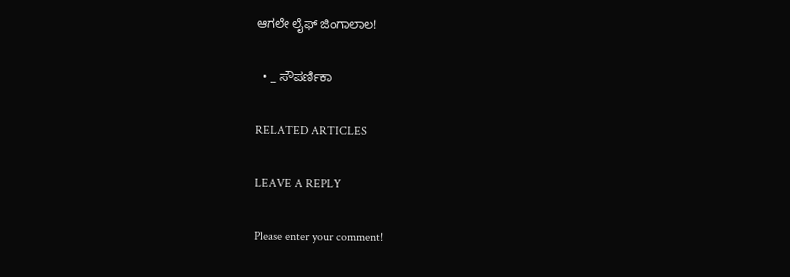ಆಗಲೇ ಲೈಫ್ ಜಿಂಗಾಲಾಲ!

  • _ ಸೌಪರ್ಣಿಕಾ

RELATED ARTICLES

LEAVE A REPLY

Please enter your comment!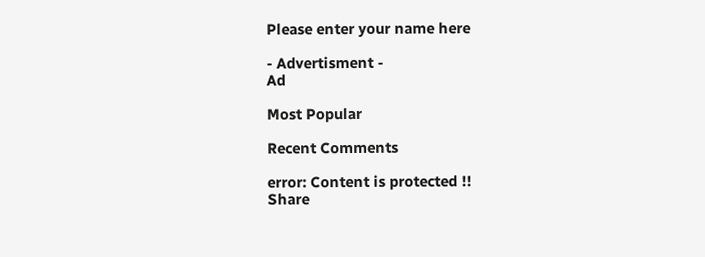Please enter your name here

- Advertisment -
Ad

Most Popular

Recent Comments

error: Content is protected !!
Share